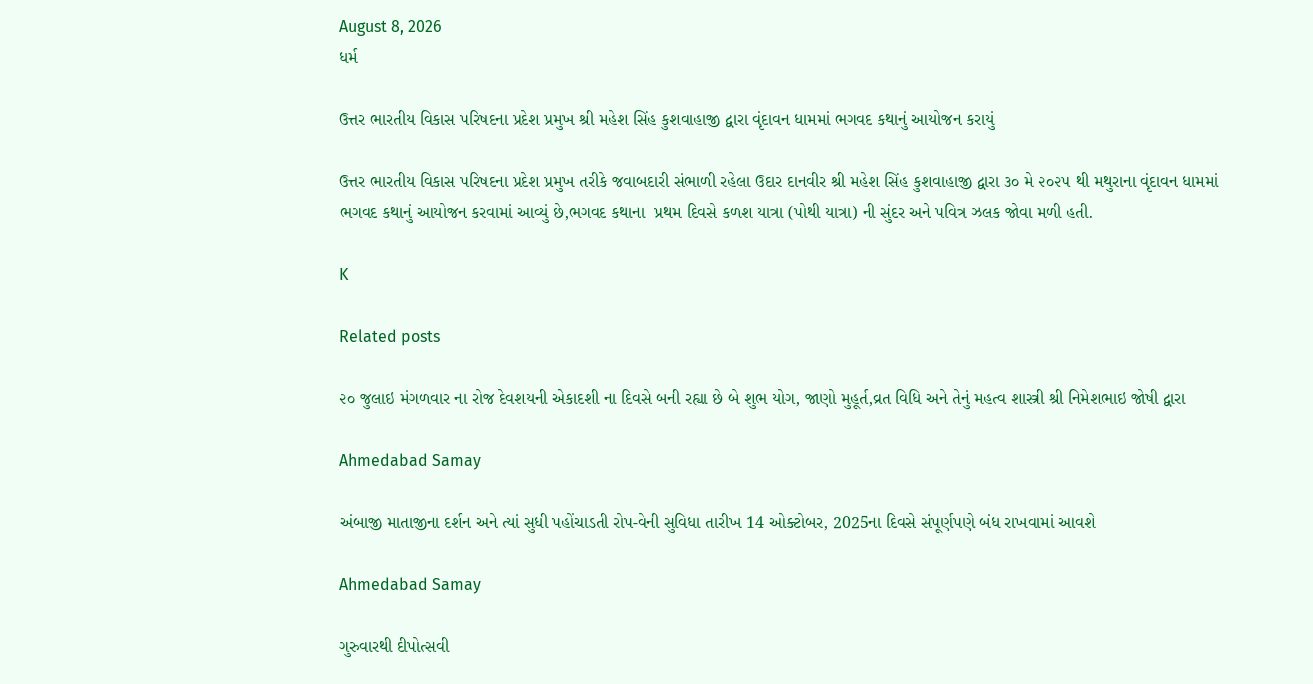August 8, 2026
ધર્મ

ઉત્તર ભારતીય વિકાસ પરિષદના પ્રદેશ પ્રમુખ શ્રી મહેશ સિંહ કુશવાહાજી દ્વારા વૃંદાવન ધામમાં ભગવદ કથાનું આયોજન કરાયું

ઉત્તર ભારતીય વિકાસ પરિષદના પ્રદેશ પ્રમુખ તરીકે જવાબદારી સંભાળી રહેલા ઉદાર દાનવીર શ્રી મહેશ સિંહ કુશવાહાજી દ્વારા ૩૦ મે ૨૦૨૫ થી મથુરાના વૃંદાવન ધામમાં ભગવદ કથાનું આયોજન કરવામાં આવ્યું છે,ભગવદ કથાના  પ્રથમ દિવસે કળશ યાત્રા (પોથી યાત્રા) ની સુંદર અને પવિત્ર ઝલક જોવા મળી હતી.

K

Related posts

૨૦ જુલાઇ મંગળવાર ના રોજ દેવશયની એકાદશી ના દિવસે બની રહ્યા છે બે શુભ યોગ, જાણો મુહૂર્ત,વ્રત વિધિ અને તેનું મહત્વ શાસ્ત્રી શ્રી નિમેશભાઇ જોષી દ્વારા

Ahmedabad Samay

અંબાજી માતાજીના દર્શન અને ત્યાં સુધી પહોંચાડતી રોપ-વેની સુવિધા તારીખ 14 ઓક્ટોબર, 2025ના દિવસે સંપૂર્ણપણે બંધ રાખવામાં આવશે

Ahmedabad Samay

ગુરુવારથી દીપોત્‍સવી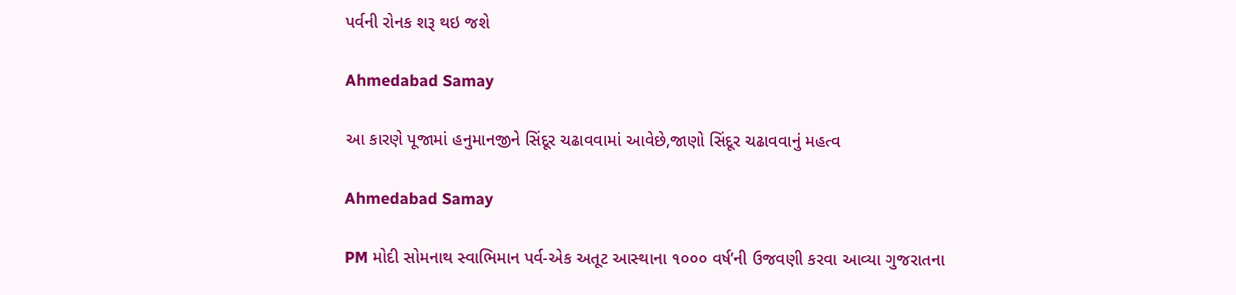પર્વની રોનક શરૂ થઇ જશે

Ahmedabad Samay

આ કારણે પૂજામાં હનુમાનજીને સિંદૂર ચઢાવવામાં આવેછે,જાણો સિંદૂર ચઢાવવાનું મહત્વ

Ahmedabad Samay

PM મોદી સોમનાથ સ્‍વાભિમાન પર્વ-એક અતૂટ આસ્‍થાના ૧૦૦૦ વર્ષ’ની ઉજવણી કરવા આવ્યા ગુજરાતના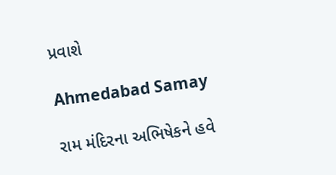પ્રવાશે

Ahmedabad Samay

રામ મંદિરના અભિષેકને હવે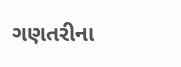ગણતરીના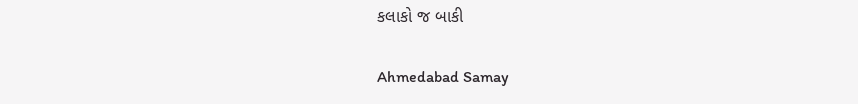કલાકો જ બાકી

Ahmedabad Samay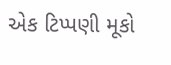એક ટિપ્પણી મૂકો